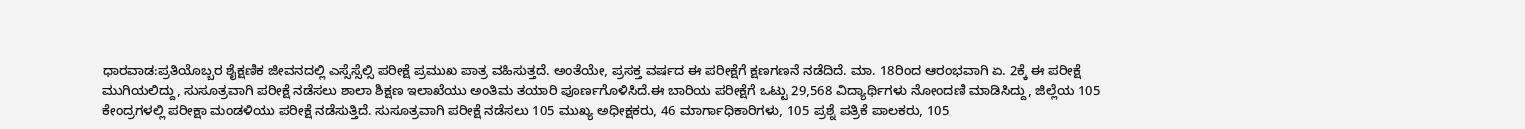ಧಾರವಾಡ:ಪ್ರತಿಯೊಬ್ಬರ ಶೈಕ್ಷಣಿಕ ಜೀವನದಲ್ಲಿ ಎಸ್ಸೆಸ್ಸೆಲ್ಸಿ ಪರೀಕ್ಷೆ ಪ್ರಮುಖ ಪಾತ್ರ ವಹಿಸುತ್ತದೆ. ಅಂತೆಯೇ, ಪ್ರಸಕ್ತ ವರ್ಷದ ಈ ಪರೀಕ್ಷೆಗೆ ಕ್ಷಣಗಣನೆ ನಡೆದಿದೆ. ಮಾ. 18ರಿಂದ ಆರಂಭವಾಗಿ ಏ. 2ಕ್ಕೆ ಈ ಪರೀಕ್ಷೆ ಮುಗಿಯಲಿದ್ದು, ಸುಸೂತ್ರವಾಗಿ ಪರೀಕ್ಷೆ ನಡೆಸಲು ಶಾಲಾ ಶಿಕ್ಷಣ ಇಲಾಖೆಯು ಅಂತಿಮ ತಯಾರಿ ಪೂರ್ಣಗೊಳಿಸಿದೆ.ಈ ಬಾರಿಯ ಪರೀಕ್ಷೆಗೆ ಒಟ್ಟು 29,568 ವಿದ್ಯಾರ್ಥಿಗಳು ನೋಂದಣಿ ಮಾಡಿಸಿದ್ದು, ಜಿಲ್ಲೆಯ 105 ಕೇಂದ್ರಗಳಲ್ಲಿ ಪರೀಕ್ಷಾ ಮಂಡಳಿಯು ಪರೀಕ್ಷೆ ನಡೆಸುತ್ತಿದೆ. ಸುಸೂತ್ರವಾಗಿ ಪರೀಕ್ಷೆ ನಡೆಸಲು 105 ಮುಖ್ಯ ಅಧೀಕ್ಷಕರು, 46 ಮಾರ್ಗಾಧಿಕಾರಿಗಳು, 105 ಪ್ರಶ್ನೆ ಪತ್ರಿಕೆ ಪಾಲಕರು, 105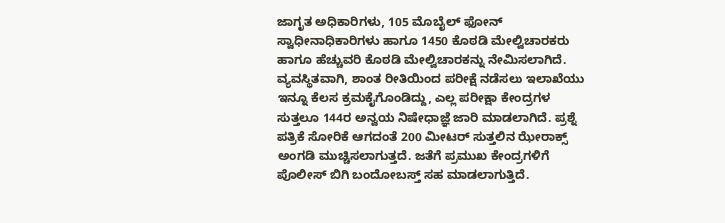ಜಾಗೃತ ಅಧಿಕಾರಿಗಳು, 105 ಮೊಬೈಲ್ ಫೋನ್ ಸ್ವಾಧೀನಾಧಿಕಾರಿಗಳು ಹಾಗೂ 1450 ಕೊಠಡಿ ಮೇಲ್ವಿಚಾರಕರು ಹಾಗೂ ಹೆಚ್ಚುವರಿ ಕೊಠಡಿ ಮೇಲ್ವಿಚಾರಕನ್ನು ನೇಮಿಸಲಾಗಿದೆ.
ವ್ಯವಸ್ಥಿತವಾಗಿ, ಶಾಂತ ರೀತಿಯಿಂದ ಪರೀಕ್ಷೆ ನಡೆಸಲು ಇಲಾಖೆಯು ಇನ್ನೂ ಕೆಲಸ ಕ್ರಮಕೈಗೊಂಡಿದ್ದು, ಎಲ್ಲ ಪರೀಕ್ಷಾ ಕೇಂದ್ರಗಳ ಸುತ್ತಲೂ 144ರ ಅನ್ವಯ ನಿಷೇಧಾಜ್ಞೆ ಜಾರಿ ಮಾಡಲಾಗಿದೆ. ಪ್ರಶ್ನೆ ಪತ್ರಿಕೆ ಸೋರಿಕೆ ಆಗದಂತೆ 200 ಮೀಟರ್ ಸುತ್ತಲಿನ ಝೇರಾಕ್ಸ್ ಅಂಗಡಿ ಮುಚ್ಚಿಸಲಾಗುತ್ತದೆ. ಜತೆಗೆ ಪ್ರಮುಖ ಕೇಂದ್ರಗಳಿಗೆ ಪೊಲೀಸ್ ಬಿಗಿ ಬಂದೋಬಸ್ತ್ ಸಹ ಮಾಡಲಾಗುತ್ತಿದೆ.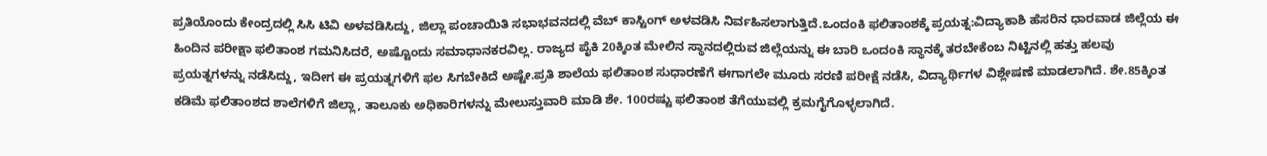ಪ್ರತಿಯೊಂದು ಕೇಂದ್ರದಲ್ಲಿ ಸಿಸಿ ಟಿವಿ ಅಳವಡಿಸಿದ್ದು, ಜಿಲ್ಲಾ ಪಂಚಾಯಿತಿ ಸಭಾಭವನದಲ್ಲಿ ವೆಬ್ ಕಾಸ್ಟಿಂಗ್ ಅಳವಡಿಸಿ ನಿರ್ವಹಿಸಲಾಗುತ್ತಿದೆ.ಒಂದಂಕಿ ಫಲಿತಾಂಶಕ್ಕೆ ಪ್ರಯತ್ನ:ವಿದ್ಯಾಕಾಶಿ ಹೆಸರಿನ ಧಾರವಾಡ ಜಿಲ್ಲೆಯ ಈ ಹಿಂದಿನ ಪರೀಕ್ಷಾ ಫಲಿತಾಂಶ ಗಮನಿಸಿದರೆ, ಅಷ್ಟೊಂದು ಸಮಾಧಾನಕರವಿಲ್ಲ. ರಾಜ್ಯದ ಪೈಕಿ 20ಕ್ಕಿಂತ ಮೇಲಿನ ಸ್ಥಾನದಲ್ಲಿರುವ ಜಿಲ್ಲೆಯನ್ನು ಈ ಬಾರಿ ಒಂದಂಕಿ ಸ್ಥಾನಕ್ಕೆ ತರಬೇಕೆಂಬ ನಿಟ್ಟಿನಲ್ಲಿ ಹತ್ತು ಹಲವು ಪ್ರಯತ್ನಗಳನ್ನು ನಡೆಸಿದ್ದು, ಇದೀಗ ಈ ಪ್ರಯತ್ನಗಳಿಗೆ ಫಲ ಸಿಗಬೇಕಿದೆ ಅಷ್ಟೇ.ಪ್ರತಿ ಶಾಲೆಯ ಫಲಿತಾಂಶ ಸುಧಾರಣೆಗೆ ಈಗಾಗಲೇ ಮೂರು ಸರಣಿ ಪರೀಕ್ಷೆ ನಡೆಸಿ, ವಿದ್ಯಾರ್ಥಿಗಳ ವಿಶ್ಲೇಷಣೆ ಮಾಡಲಾಗಿದೆ. ಶೇ.85ಕ್ಕಿಂತ ಕಡಿಮೆ ಫಲಿತಾಂಶದ ಶಾಲೆಗಳಿಗೆ ಜಿಲ್ಲಾ, ತಾಲೂಕು ಅಧಿಕಾರಿಗಳನ್ನು ಮೇಲುಸ್ತುವಾರಿ ಮಾಡಿ ಶೇ. 100ರಷ್ಟು ಫಲಿತಾಂಶ ತೆಗೆಯುವಲ್ಲಿ ಕ್ರಮಗೈಗೊಳ್ಳಲಾಗಿದೆ.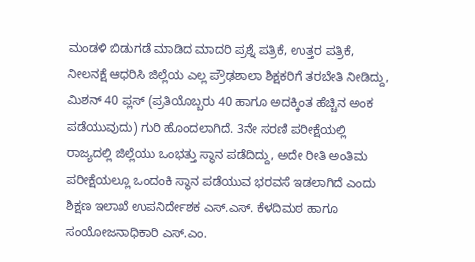ಮಂಡಳಿ ಬಿಡುಗಡೆ ಮಾಡಿದ ಮಾದರಿ ಪ್ರಶ್ನೆ ಪತ್ರಿಕೆ, ಉತ್ತರ ಪತ್ರಿಕೆ, ನೀಲನಕ್ಷೆ ಆಧರಿಸಿ ಜಿಲ್ಲೆಯ ಎಲ್ಲ ಪ್ರೌಢಶಾಲಾ ಶಿಕ್ಷಕರಿಗೆ ತರಬೇತಿ ನೀಡಿದ್ದು, ಮಿಶನ್ 40 ಪ್ಲಸ್ (ಪ್ರತಿಯೊಬ್ಬರು 40 ಹಾಗೂ ಅದಕ್ಕಿಂತ ಹೆಚ್ಚಿನ ಅಂಕ ಪಡೆಯುವುದು) ಗುರಿ ಹೊಂದಲಾಗಿದೆ. 3ನೇ ಸರಣಿ ಪರೀಕ್ಷೆಯಲ್ಲಿ ರಾಜ್ಯದಲ್ಲಿ ಜಿಲ್ಲೆಯು ಒಂಭತ್ತು ಸ್ಥಾನ ಪಡೆದಿದ್ದು, ಅದೇ ರೀತಿ ಅಂತಿಮ ಪರೀಕ್ಷೆಯಲ್ಲೂ ಒಂದಂಕಿ ಸ್ಥಾನ ಪಡೆಯುವ ಭರವಸೆ ಇಡಲಾಗಿದೆ ಎಂದು ಶಿಕ್ಷಣ ಇಲಾಖೆ ಉಪನಿರ್ದೇಶಕ ಎಸ್.ಎಸ್. ಕೆಳದಿಮಠ ಹಾಗೂ ಸಂಯೋಜನಾಧಿಕಾರಿ ಎಸ್.ಎಂ.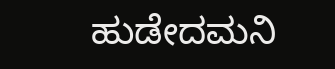ಹುಡೇದಮನಿ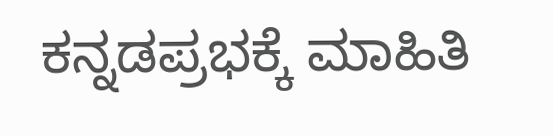ಕನ್ನಡಪ್ರಭಕ್ಕೆ ಮಾಹಿತಿ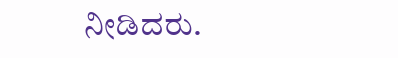ನೀಡಿದರು.